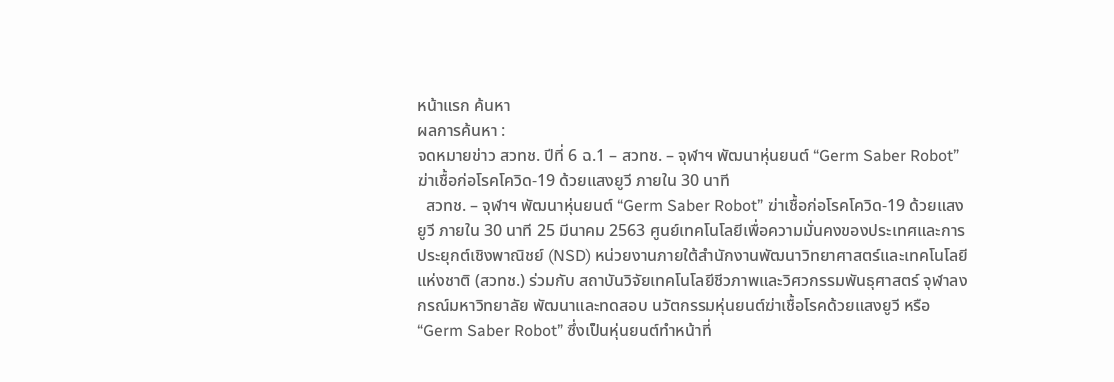หน้าแรก ค้นหา
ผลการค้นหา :
จดหมายข่าว สวทช. ปีที่ 6 ฉ.1 – สวทช. – จุฬาฯ พัฒนาหุ่นยนต์ “Germ Saber Robot” ฆ่าเชื้อก่อโรคโควิด-19 ด้วยแสงยูวี ภายใน 30 นาที
  สวทช. – จุฬาฯ พัฒนาหุ่นยนต์ “Germ Saber Robot” ฆ่าเชื้อก่อโรคโควิด-19 ด้วยแสงยูวี ภายใน 30 นาที 25 มีนาคม 2563 ศูนย์เทคโนโลยีเพื่อความมั่นคงของประเทศและการประยุกต์เชิงพาณิชย์ (NSD) หน่วยงานภายใต้สำนักงานพัฒนาวิทยาศาสตร์และเทคโนโลยีแห่งชาติ (สวทช.) ร่วมกับ สถาบันวิจัยเทคโนโลยีชีวภาพและวิศวกรรมพันธุศาสตร์ จุฬาลงกรณ์มหาวิทยาลัย พัฒนาและทดสอบ นวัตกรรมหุ่นยนต์ฆ่าเชื้อโรคด้วยแสงยูวี หรือ “Germ Saber Robot” ซึ่งเป็นหุ่นยนต์ทำหน้าที่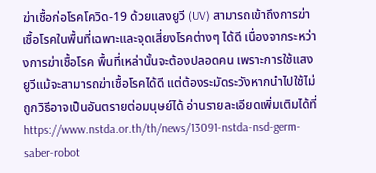ฆ่าเชื้อก่อโรคโควิด-19 ด้วยแสงยูวี (UV) สามารถเข้าถึงการฆ่าเชื้อโรคในพื้นที่เฉพาะและจุดเสี่ยงโรคต่างๆ ได้ดี เนื่องจากระหว่างการฆ่าเชื้อโรค พื้นที่เหล่านั้นจะต้องปลอดคน เพราะการใช้แสงยูวีแม้จะสามารถฆ่าเชื้อโรคได้ดี แต่ต้องระมัดระวังหากนำไปใช้ไม่ถูกวิธีอาจเป็นอันตรายต่อมนุษย์ได้ อ่านรายละเอียดเพิ่มเติมได้ที่ https://www.nstda.or.th/th/news/13091-nstda-nsd-germ-saber-robot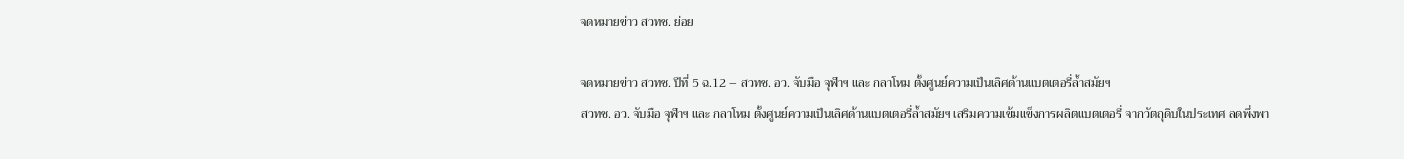จดหมายข่าว สวทช. ย่อย

จดหมายข่าว สวทช. ปีที่ 5 ฉ.12 – สวทช. อว. จับมือ จุฬาฯ และ กลาโหม ตั้งศูนย์ความเป็นเลิศด้านแบตเตอรี่ล้ำสมัยฯ
สวทช. อว. จับมือ จุฬาฯ และ กลาโหม ตั้งศูนย์ความเป็นเลิศด้านแบตเตอรี่ล้ำสมัยฯ เสริมความเข้มแข็งการผลิตแบตเตอรี่ จากวัตถุดิบในประเทศ ลดพึ่งพา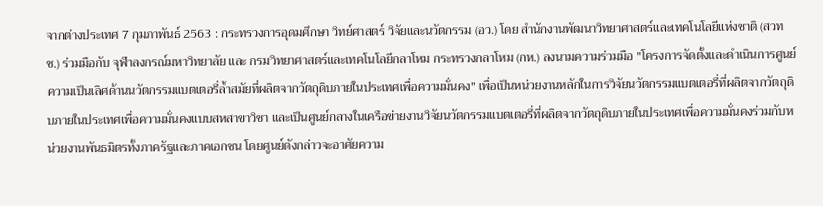จากต่างประเทศ 7 กุมภาพันธ์ 2563 : กระทรวงการอุดมศึกษา วิทย์ศาสตร์ วิจัยและนวัตกรรม (อว.) โดย สำนักงานพัฒนาวิทยาศาสตร์และเทคโนโลยีแห่งชาติ (สวทช.) ร่วมมือกับ จุฬาลงกรณ์มหาวิทยาลัย และ กรมวิทยาศาสตร์และเทคโนโลยีกลาโหม กระทรวงกลาโหม (กห.) ลงนามความร่วมมือ "โครงการจัดตั้งและดำเนินการศูนย์ความเป็นเลิศด้านนวัตกรรมแบตเตอรี่ล้ำสมัยที่ผลิตจากวัตถุดิบภายในประเทศเพื่อความมั่นคง" เพื่อเป็นหน่วยงานหลักในการวิจัยนวัตกรรมแบตเตอรี่ที่ผลิตจากวัตถุดิบภายในประเทศเพื่อความมั่นคงแบบสหสาขาวิชา และเป็นศูนย์กลางในเครือข่ายงานวิจัยนวัตกรรมแบตเตอรี่ที่ผลิตจากวัตถุดิบภายในประเทศเพื่อความมั่นคงร่วมกับหน่วยงานพันธมิตรทั้งภาครัฐและภาคเอกชน โดยศูนย์ดังกล่าวจะอาศัยความ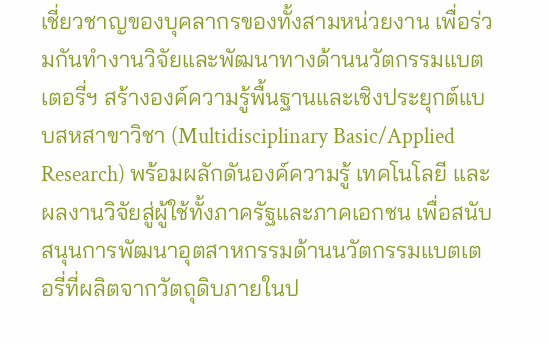เชี่ยวชาญของบุคลากรของทั้งสามหน่วยงาน เพื่อร่วมกันทำงานวิจัยและพัฒนาทางด้านนวัตกรรมแบตเตอรี่ฯ สร้างองค์ความรู้พื้นฐานและเชิงประยุกต์แบบสหสาขาวิชา (Multidisciplinary Basic/Applied Research) พร้อมผลักดันองค์ความรู้ เทคโนโลยี และผลงานวิจัยสู่ผู้ใช้ทั้งภาครัฐและภาคเอกชน เพื่อสนับสนุนการพัฒนาอุตสาหกรรมด้านนวัตกรรมแบตเตอรี่ที่ผลิตจากวัตถุดิบภายในป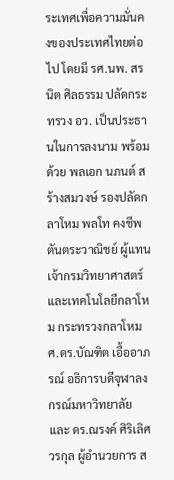ระเทศเพื่อความมั่นคงของประเทศไทยต่อไป โดยมี รศ.นพ. สรนิต ศิลธรรม ปลัดกระทรวง อว. เป็นประธานในการลงนาม พร้อมด้วย พลเอก นภนต์ สร้างสมวงษ์ รองปลัดกลาโหม พลโท คงชีพ ตันตระวาณิชย์ ผู้แทน เจ้ากรมวิทยาศาสตร์และเทคโนโลยีกลาโหม กระทรวงกลาโหม ศ.ดร.บัณฑิต เอื้ออาภรณ์ อธิการบดีจุฬาลงกรณ์มหาวิทยาลัย และ ดร.ณรงค์ ศิริเลิศวรกุล ผู้อำนวยการ ส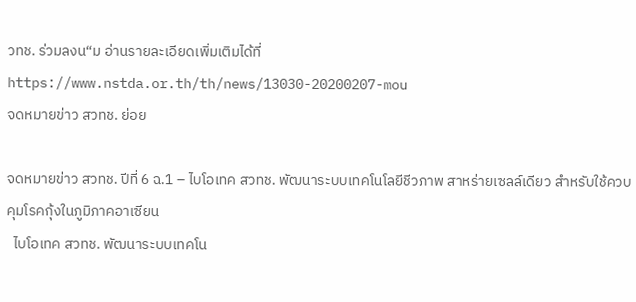วทช. ร่วมลงน“ม อ่านรายละเอียดเพิ่มเติมได้ที่ https://www.nstda.or.th/th/news/13030-20200207-mou
จดหมายข่าว สวทช. ย่อย

จดหมายข่าว สวทช. ปีที่ 6 ฉ.1 – ไบโอเทค สวทช. พัฒนาระบบเทคโนโลยีชีวภาพ สาหร่ายเซลล์เดียว สำหรับใช้ควบคุมโรคกุ้งในภูมิภาคอาเซียน
  ไบโอเทค สวทช. พัฒนาระบบเทคโน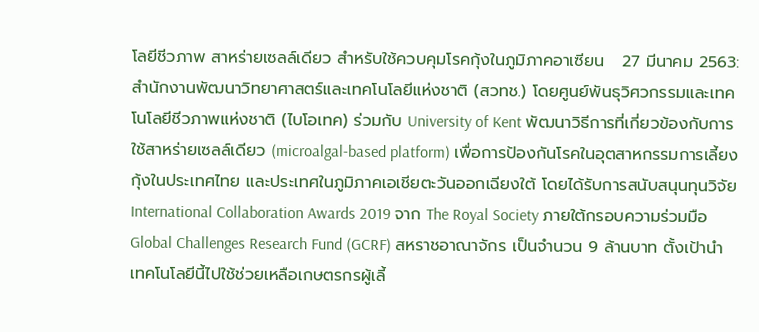โลยีชีวภาพ สาหร่ายเซลล์เดียว สำหรับใช้ควบคุมโรคกุ้งในภูมิภาคอาเซียน   27 มีนาคม 2563: สำนักงานพัฒนาวิทยาศาสตร์และเทคโนโลยีแห่งชาติ (สวทช.) โดยศูนย์พันธุวิศวกรรมและเทคโนโลยีชีวภาพแห่งชาติ (ไบโอเทค) ร่วมกับ University of Kent พัฒนาวิธีการที่เกี่ยวข้องกับการใช้สาหร่ายเซลล์เดียว (microalgal-based platform) เพื่อการป้องกันโรคในอุตสาหกรรมการเลี้ยงกุ้งในประเทศไทย และประเทศในภูมิภาคเอเชียตะวันออกเฉียงใต้ โดยได้รับการสนับสนุนทุนวิจัย International Collaboration Awards 2019 จาก The Royal Society ภายใต้กรอบความร่วมมือ Global Challenges Research Fund (GCRF) สหราชอาณาจักร เป็นจำนวน 9 ล้านบาท ตั้งเป้านำเทคโนโลยีนี้ไปใช้ช่วยเหลือเกษตรกรผู้เลี้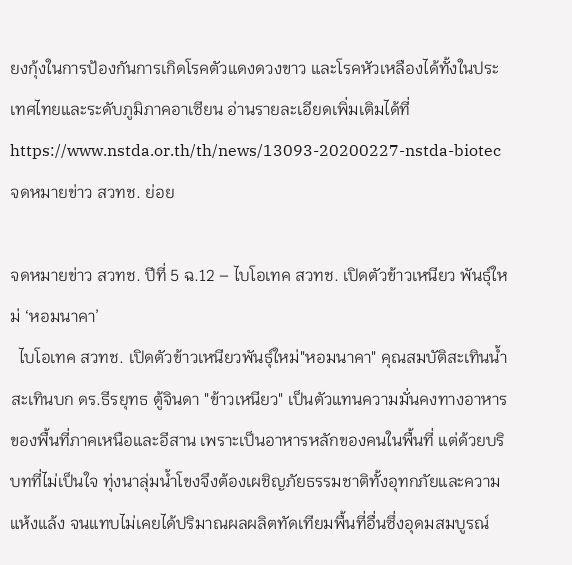ยงกุ้งในการป้องกันการเกิดโรคตัวแดงดวงขาว และโรคหัวเหลืองได้ทั้งในประเทศไทยและระดับภูมิภาคอาเซียน อ่านรายละเอียดเพิ่มเติมได้ที่ https://www.nstda.or.th/th/news/13093-20200227-nstda-biotec
จดหมายข่าว สวทช. ย่อย

จดหมายข่าว สวทช. ปีที่ 5 ฉ.12 – ไบโอเทค สวทช. เปิดตัวข้าวเหนียว พันธุ์ใหม่ ‘หอมนาคา’
  ไบโอเทค สวทช. เปิดตัวข้าวเหนียวพันธุ์ใหม่"หอมนาคา" คุณสมบัติสะเทินน้ำสะเทินบก ดร.ธีรยุทธ ตู้จินดา "ข้าวเหนียว" เป็นตัวแทนความมั่นคงทางอาหารของพื้นที่ภาคเหนือและอีสาน เพราะเป็นอาหารหลักของคนในพื้นที่ แต่ด้วยบริบทที่ไม่เป็นใจ ทุ่งนาลุ่มน้ำโขงจึงต้องเผชิญภัยธรรมชาติทั้งอุทกภัยและความแห้งแล้ง จนแทบไม่เคยได้ปริมาณผลผลิตทัดเทียมพื้นที่อื่นซึ่งอุดมสมบูรณ์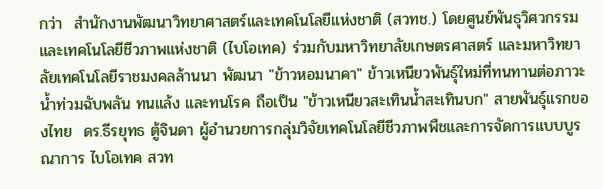กว่า  สำนักงานพัฒนาวิทยาศาสตร์และเทคโนโลยีแห่งชาติ (สวทช.) โดยศูนย์พันธุวิศวกรรมและเทคโนโลยีชีวภาพแห่งชาติ (ไบโอเทค) ร่วมกับมหาวิทยาลัยเกษตรศาสตร์ และมหาวิทยาลัยเทคโนโลยีราชมงคลล้านนา พัฒนา "ข้าวหอมนาคา" ข้าวเหนียวพันธุ์ใหม่ที่ทนทานต่อภาวะน้ำท่วมฉับพลัน ทนแล้ง และทนโรค ถือเป็น "ข้าวเหนียวสะเทินน้ำสะเทินบก" สายพันธุ์แรกของไทย  ดร.ธีรยุทธ ตู้จินดา ผู้อำนวยการกลุ่มวิจัยเทคโนโลยีชีวภาพพืชและการจัดการแบบบูรณาการ ไบโอเทค สวท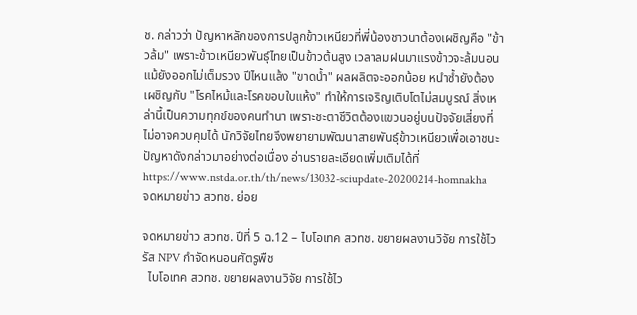ช. กล่าวว่า ปัญหาหลักของการปลูกข้าวเหนียวที่พี่น้องชาวนาต้องเผชิญคือ "ข้าวล้ม" เพราะข้าวเหนียวพันธุ์ไทยเป็นข้าวต้นสูง เวลาลมฝนมาแรงข้าวจะล้มนอนแม้ยังออกไม่เต็มรวง ปีไหนแล้ง "ขาดน้ำ" ผลผลิตจะออกน้อย หนำซ้ำยังต้องเผชิญกับ "โรคไหม้และโรคขอบใบแห้ง" ทำให้การเจริญเติบโตไม่สมบูรณ์ สิ่งเหล่านี้เป็นความทุกข์ของคนทำนา เพราะชะตาชีวิตต้องแขวนอยู่บนปัจจัยเสี่ยงที่ไม่อาจควบคุมได้ นักวิจัยไทยจึงพยายามพัฒนาสายพันธุ์ข้าวเหนียวเพื่อเอาชนะปัญหาดังกล่าวมาอย่างต่อเนื่อง อ่านรายละเอียดเพิ่มเติมได้ที่ https://www.nstda.or.th/th/news/13032-sciupdate-20200214-homnakha
จดหมายข่าว สวทช. ย่อย

จดหมายข่าว สวทช. ปีที่ 5 ฉ.12 – ไบโอเทค สวทช. ขยายผลงานวิจัย การใช้ไวรัส NPV กำจัดหนอนศัตรูพืช
  ไบโอเทค สวทช. ขยายผลงานวิจัย การใช้ไว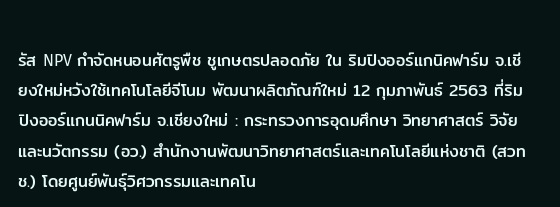รัส NPV กำจัดหนอนศัตรูพืช ชูเกษตรปลอดภัย ใน ริมปิงออร์แกนิคฟาร์ม จ.เชียงใหม่หวังใช้เทคโนโลยีจีโนม พัฒนาผลิตภัณฑ์ใหม่ 12 กุมภาพันธ์ 2563 ที่ริมปิงออร์แกนนิคฟาร์ม จ.เชียงใหม่ : กระทรวงการอุดมศึกษา วิทยาศาสตร์ วิจัยและนวัตกรรม (อว.) สำนักงานพัฒนาวิทยาศาสตร์และเทคโนโลยีแห่งชาติ (สวทช.) โดยศูนย์พันธุ์วิศวกรรมและเทคโน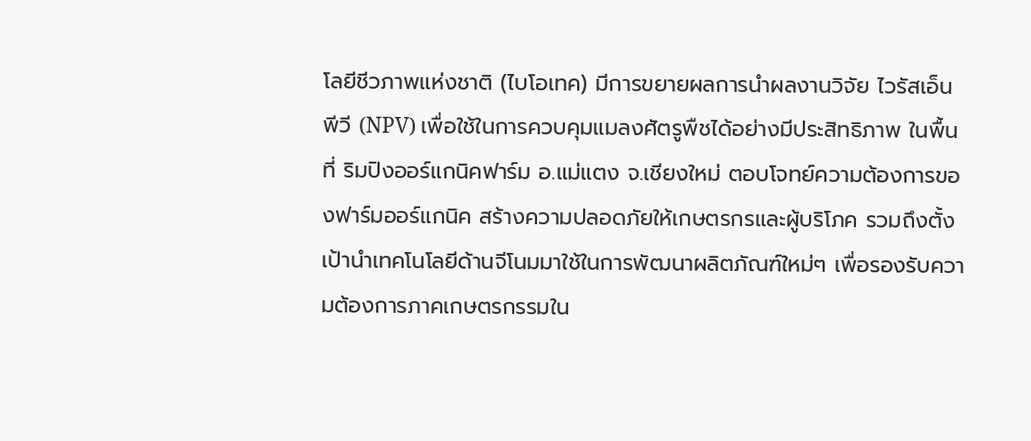โลยีชีวภาพแห่งชาติ (ไบโอเทค) มีการขยายผลการนำผลงานวิจัย ไวรัสเอ็น พีวี (NPV) เพื่อใช้ในการควบคุมแมลงศัตรูพืชได้อย่างมีประสิทธิภาพ ในพื้นที่ ริมปิงออร์แกนิคฟาร์ม อ.แม่แตง จ.เชียงใหม่ ตอบโจทย์ความต้องการของฟาร์มออร์แกนิค สร้างความปลอดภัยให้เกษตรกรและผู้บริโภค รวมถึงตั้งเป้านำเทคโนโลยีด้านจีโนมมาใช้ในการพัฒนาผลิตภัณฑ์ใหม่ๆ เพื่อรองรับความต้องการภาคเกษตรกรรมใน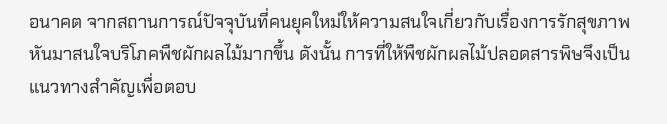อนาคต จากสถานการณ์ปัจจุบันที่คนยุคใหม่ให้ความสนใจเกี่ยวกับเรื่องการรักสุขภาพ หันมาสนใจบริโภคพืชผักผลไม้มากขึ้น ดังนั้น การที่ให้พืชผักผลไม้ปลอดสารพิษจึงเป็นแนวทางสำคัญเพื่อตอบ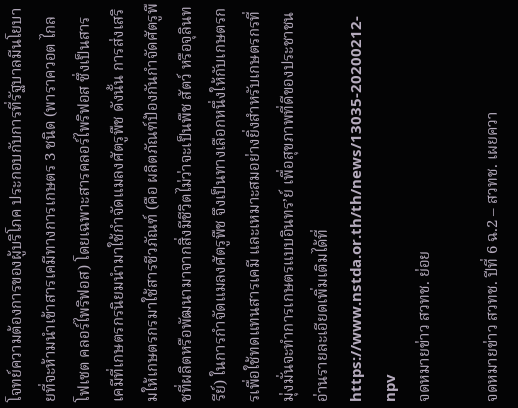โจทย์ความต้องการของผู้บริโภค ประกอบกับการที่รัฐบาลมีนโยบายที่จะห้ามนำเข้าสารเคมีทางการเกษตร 3 ชนิด (พาราควอต ไกลโฟเซต คลอร์ไพริฟอส) โดยเฉพาะสารคลอร์ไพริฟอส ซึ่งเป็นสารเคมีที่เกษตรกรนิยมนำมาใช้กำจัดแมลงศัตรูพืช ดังนั้น การส่งเสริมให้เกษตรกรมาใช้สารชีวภัณฑ์ (คือ ผลิตภัณฑ์ป้องกันกำจัดศัตรูพืชที่ผลิตหรือพัฒนามาจากสิ่งมีชีวิตไม่ว่าจะเป็นพืช สัตว์ หรือจุลินทรีย์) ในการกำจัดแมลงศัตรูพืช จึงเป็นทางเลือกหนึ่งให้กับเกษตรกรเพื่อใช้ทดแทนสารเคมี และเหมาะสมอย่างยิ่งสำหรับเกษตรกรที่มุ่งมั่นจะทำการเกษตรแบบอินทร’ย์ เพื่อสุขภาพที่ดีของประชาชน อ่านรายละเอียดเพิ่มเติมได้ที่ https://www.nstda.or.th/th/news/13035-20200212-npv
จดหมายข่าว สวทช. ย่อย

จดหมายข่าว สวทช. ปีที่ 6 ฉ.2 – สวทช. เผยควา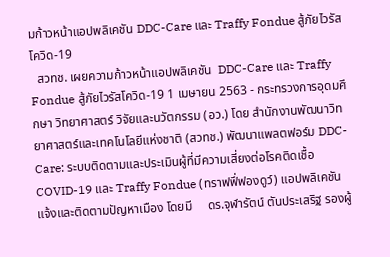มก้าวหน้าแอปพลิเคชัน DDC-Care และ Traffy Fondue สู้ภัยไวรัสโควิด-19
  สวทช. เผยความก้าวหน้าแอปพลิเคชัน  DDC-Care และ Traffy Fondue สู้ภัยไวรัสโควิด-19 1 เมษายน 2563 - กระทรวงการอุดมศึกษา วิทยาศาสตร์ วิจัยและนวัตกรรม (อว.) โดย สำนักงานพัฒนาวิทยาศาสตร์และเทคโนโลยีแห่งชาติ (สวทช.) พัฒนาแพลตฟอร์ม DDC-Care: ระบบติดตามและประเมินผู้ที่มีความเสี่ยงต่อโรคติดเชื้อ COVID-19 และ Traffy Fondue (ทราฟฟี่ฟองดูว์) แอปพลิเคชันแจ้งและติดตามปัญหาเมือง โดยมี     ดร.จุฬารัตน์ ตันประเสริฐ รองผู้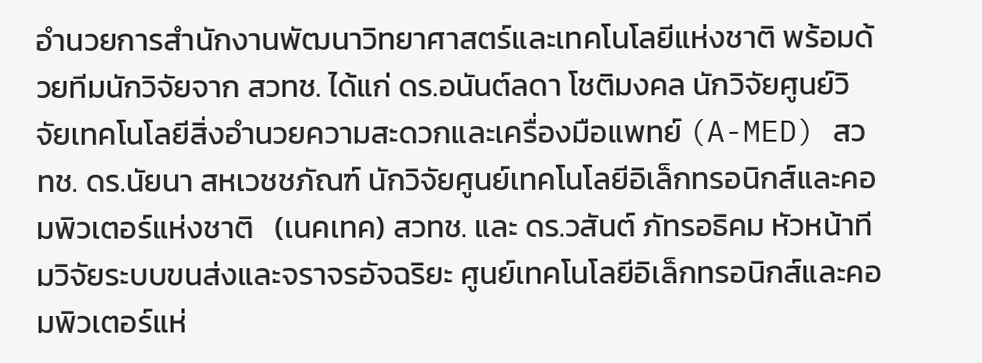อำนวยการสำนักงานพัฒนาวิทยาศาสตร์และเทคโนโลยีแห่งชาติ พร้อมด้วยทีมนักวิจัยจาก สวทช. ได้แก่ ดร.อนันต์ลดา โชติมงคล นักวิจัยศูนย์วิจัยเทคโนโลยีสิ่งอำนวยความสะดวกและเครื่องมือแพทย์ (A-MED) สวทช. ดร.นัยนา สหเวชชภัณฑ์ นักวิจัยศูนย์เทคโนโลยีอิเล็กทรอนิกส์และคอมพิวเตอร์แห่งชาติ   (เนคเทค) สวทช. และ ดร.วสันต์ ภัทรอธิคม หัวหน้าทีมวิจัยระบบขนส่งและจราจรอัจฉริยะ ศูนย์เทคโนโลยีอิเล็กทรอนิกส์และคอมพิวเตอร์แห่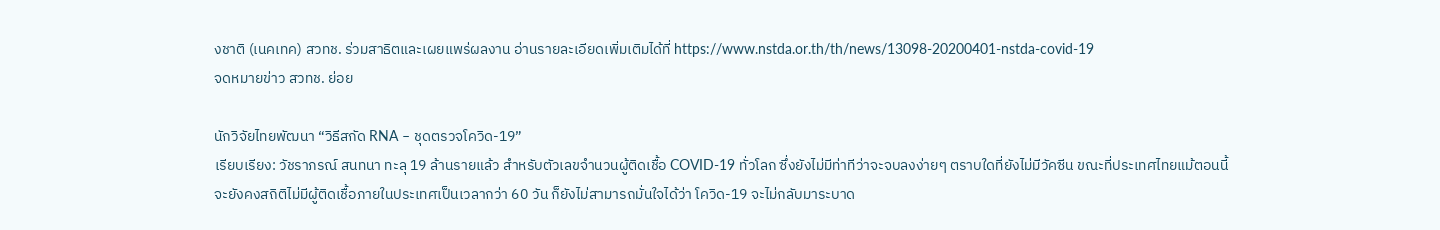งชาติ (เนคเทค) สวทช. ร่วมสาธิตและเผยแพร่ผลงาน อ่านรายละเอียดเพิ่มเติมได้ที่ https://www.nstda.or.th/th/news/13098-20200401-nstda-covid-19
จดหมายข่าว สวทช. ย่อย

นักวิจัยไทยพัฒนา “วิธีสกัด RNA – ชุดตรวจโควิด-19”
เรียบเรียง: วัชราภรณ์ สนทนา ทะลุ 19 ล้านรายแล้ว สำหรับตัวเลขจำนวนผู้ติดเชื้อ COVID-19 ทั่วโลก ซึ่งยังไม่มีท่าทีว่าจะจบลงง่ายๆ ตราบใดที่ยังไม่มีวัคซีน ขณะที่ประเทศไทยแม้ตอนนี้จะยังคงสถิติไม่มีผู้ติดเชื้อภายในประเทศเป็นเวลากว่า 60 วัน ก็ยังไม่สามารถมั่นใจได้ว่า โควิด-19 จะไม่กลับมาระบาด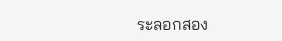ระลอกสอง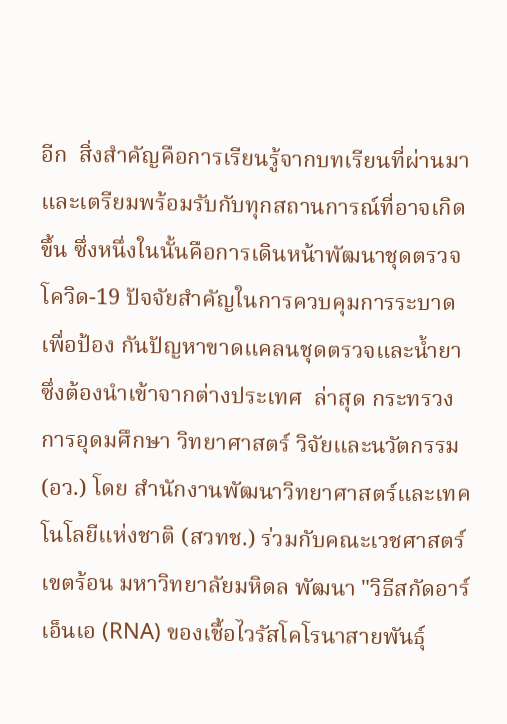อีก  สิ่งสำคัญคือการเรียนรู้จากบทเรียนที่ผ่านมาและเตรียมพร้อมรับกับทุกสถานการณ์ที่อาจเกิดขึ้น ซึ่งหนึ่งในนั้นคือการเดินหน้าพัฒนาชุดตรวจโควิด-19 ปัจจัยสำคัญในการควบคุมการระบาด เพื่อป้อง กันปัญหาขาดแคลนชุดตรวจและน้ำยาซึ่งต้องนำเข้าจากต่างประเทศ  ล่าสุด กระทรวงการอุดมศึกษา วิทยาศาสตร์ วิจัยและนวัตกรรม (อว.) โดย สำนักงานพัฒนาวิทยาศาสตร์และเทคโนโลยีแห่งชาติ (สวทช.) ร่วมกับคณะเวชศาสตร์เขตร้อน มหาวิทยาลัยมหิดล พัฒนา "วิธีสกัดอาร์เอ็นเอ (RNA) ของเชื้อไวรัสโคโรนาสายพันธุ์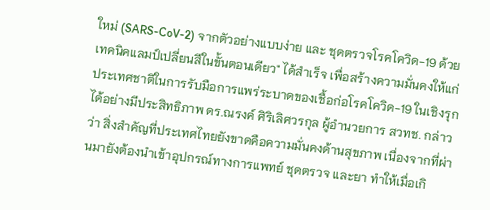ใหม่ (SARS-CoV-2) จากตัวอย่างแบบง่าย และ ชุดตรวจโรคโควิด-19 ด้วยเทคนิคแลมป์เปลี่ยนสีในขั้นตอนเดียว" ได้สำเร็จ เพื่อสร้างความมั่นคงให้แก่ประเทศชาติในการรับมือการแพร่ระบาดของเชื้อก่อโรคโควิด-19 ในเชิงรุกได้อย่างมีประสิทธิภาพ ดร.ณรงค์ ศิริเลิศวรกุล ผู้อำนวยการ สวทช. กล่าวว่า สิ่งสำคัญที่ประเทศไทยยังขาดคือความมั่นคงด้านสุขภาพ เนื่องจากที่ผ่านมายังต้องนำเข้าอุปกรณ์ทางการแพทย์ ชุดตรวจ และยา ทำให้เมื่อเกิ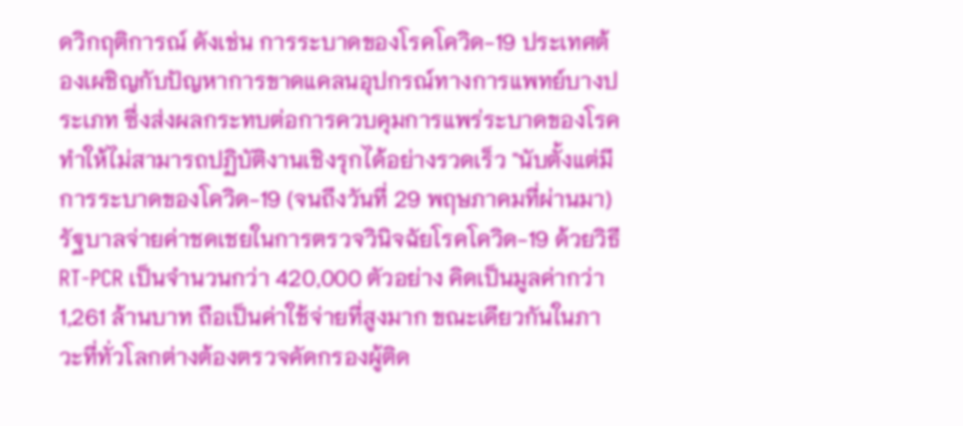ดวิกฤติการณ์ ดังเช่น การระบาดของโรคโควิด-19 ประเทศต้องเผชิญกับปัญหาการขาดแคลนอุปกรณ์ทางการแพทย์บางประเภท ซึ่งส่งผลกระทบต่อการควบคุมการแพร่ระบาดของโรค ทำให้ไม่สามารถปฏิบัติงานเชิงรุกได้อย่างรวดเร็ว "นับตั้งแต่มีการระบาดของโควิด-19 (จนถึงวันที่ 29 พฤษภาคมที่ผ่านมา) รัฐบาลจ่ายค่าชดเชยในการตรวจวินิจฉัยโรคโควิด-19 ด้วยวิธี RT-PCR เป็นจำนวนกว่า 420,000 ตัวอย่าง คิดเป็นมูลค่ากว่า 1,261 ล้านบาท ถือเป็นค่าใช้จ่ายที่สูงมาก ขณะเดียวกันในภาวะที่ทั่วโลกต่างต้องตรวจคัดกรองผู้ติด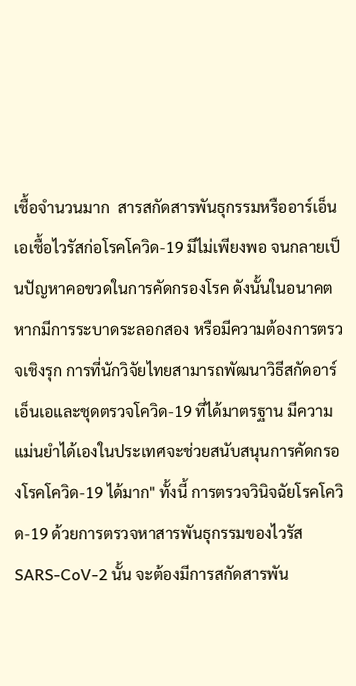เชื้อจำนวนมาก  สารสกัดสารพันธุกรรมหรืออาร์เอ็นเอเชื้อไวรัสก่อโรคโควิด-19 มีไม่เพียงพอ จนกลายเป็นปัญหาคอขวดในการคัดกรองโรค ดังนั้นในอนาคตหากมีการระบาดระลอกสอง หรือมีความต้องการตรวจเชิงรุก การที่นักวิจัยไทยสามารถพัฒนาวิธีสกัดอาร์เอ็นเอและชุดตรวจโควิด-19 ที่ได้มาตรฐาน มีความแม่นยำได้เองในประเทศจะช่วยสนับสนุนการคัดกรองโรคโควิด-19 ได้มาก" ทั้งนี้ การตรวจวินิจฉัยโรคโควิด-19 ด้วยการตรวจหาสารพันธุกรรมของไวรัส SARS-CoV-2 นั้น จะต้องมีการสกัดสารพัน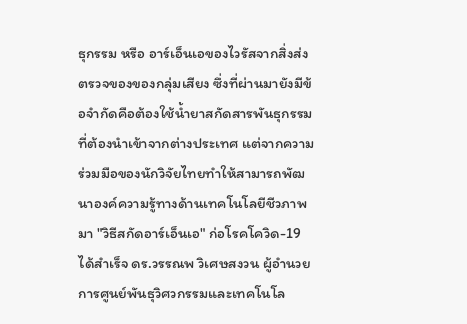ธุกรรม หรือ อาร์เอ็นเอของไวรัสจากสิ่งส่งตรวจของของกลุ่มเสียง ซึ่งที่ผ่านมายังมีข้อจำกัดคือต้องใช้น้ำยาสกัดสารพันธุกรรมที่ต้องนำเข้าจากต่างประเทศ แต่จากความร่วมมือของนักวิจัยไทยทำให้สามารถพัฒนาองค์ความรู้ทางด้านเทคโนโลยีชีวภาพมา "วิธีสกัดอาร์เอ็นเอ" ก่อโรคโควิด-19 ได้สำเร็จ ดร.วรรณพ วิเศษสงวน ผู้อำนวยการศูนย์พันธุวิศวกรรมและเทคโนโล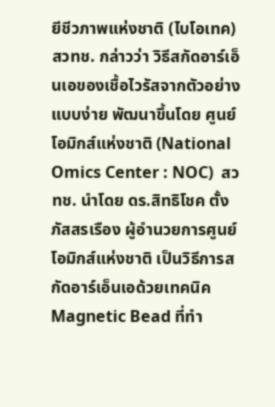ยีชีวภาพแห่งชาติ (ไบโอเทค) สวทช. กล่าวว่า วิธีสกัดอาร์เอ็นเอของเชื้อไวรัสจากตัวอย่างแบบง่าย พัฒนาขึ้นโดย ศูนย์โอมิกส์แห่งชาติ (National Omics Center : NOC)  สวทช. นำโดย ดร.สิทธิโชค ตั้งภัสสรเรือง ผู้อำนวยการศูนย์โอมิกส์แห่งชาติ เป็นวิธีการสกัดอาร์เอ็นเอด้วยเทคนิค Magnetic Bead ที่ทำ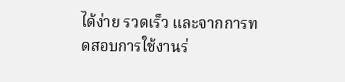ได้ง่าย รวดเร็ว และจากการทดสอบการใช้งานร่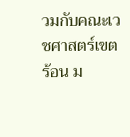วมกับคณะเวชศาสตร์เขตร้อน ม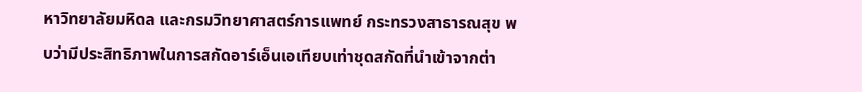หาวิทยาลัยมหิดล และกรมวิทยาศาสตร์การแพทย์ กระทรวงสาธารณสุข พบว่ามีประสิทธิภาพในการสกัดอาร์เอ็นเอเทียบเท่าชุดสกัดที่นำเข้าจากต่า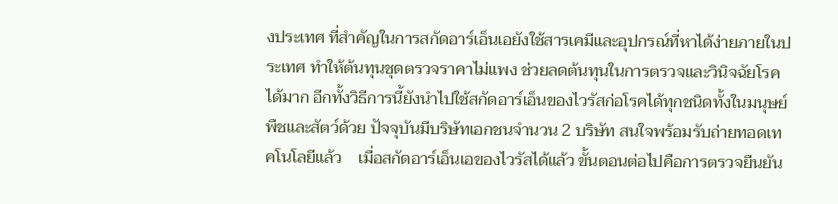งประเทศ ที่สำคัญในการสกัดอาร์เอ็นเอยังใช้สารเคมีและอุปกรณ์ที่หาได้ง่ายภายในประเทศ ทำให้ต้นทุนชุดตรวจราคาไม่แพง ช่วยลดต้นทุนในการตรวจและวินิจฉัยโรคได้มาก อีกทั้งวิธีการนี้ยังนำไปใช้สกัดอาร์เอ็นของไวรัสก่อโรคได้ทุกชนิดทั้งในมนุษย์ พืชและสัตว์ด้วย ปัจจุบันมีบริษัทเอกชนจำนวน 2 บริษัท สนใจพร้อมรับถ่ายทอดเทคโนโลยีแล้ว    เมื่อสกัดอาร์เอ็นเอของไวรัสได้แล้ว ขั้นตอนต่อไปคือการตรวจยืนยัน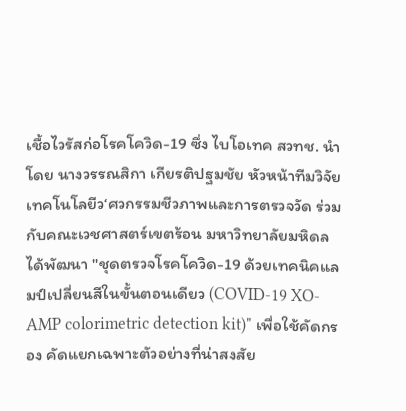เชื้อไวรัสก่อโรคโควิด-19 ซึ่ง ไบโอเทค สวทช. นำโดย นางวรรณสิกา เกียรติปฐมชัย หัวหน้าทีมวิจัยเทคโนโลยีว‘ศวกรรมชีวภาพและการตรวจวัด ร่วมกับคณะเวชศาสตร์เขตร้อน มหาวิทยาลัยมหิดล ได้พัฒนา "ชุดตรวจโรคโควิด-19 ด้วยเทคนิคแลมป์เปลี่ยนสีในขั้นตอนเดียว (COVID-19 XO-AMP colorimetric detection kit)" เพื่อใช้คัดกรอง คัดแยกเฉพาะตัวอย่างที่น่าสงสัย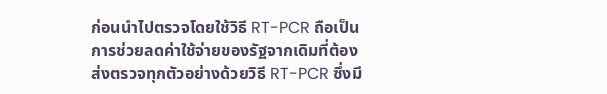ก่อนนำไปตรวจโดยใช้วิธี RT-PCR ถือเป็นการช่วยลดค่าใช้จ่ายของรัฐจากเดิมที่ต้องส่งตรวจทุกตัวอย่างด้วยวิธี RT-PCR ซึ่งมี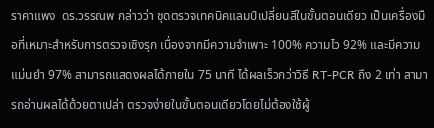ราคาแพง  ดร.วรรณพ กล่าวว่า ชุดตรวจเทคนิคแลมป์เปลี่ยนสีในขั้นตอนเดียว เป็นเครื่องมือที่เหมาะสำหรับการตรวจเชิงรุก เนื่องจากมีความจำเพาะ 100% ความไว 92% และมีความแม่นยำ 97% สามารถแสดงผลได้ภายใน 75 นาที ได้ผลเร็วกว่าวิธี RT-PCR ถึง 2 เท่า สามารถอ่านผลได้ด้วยตาเปล่า ตรวจง่ายในขั้นตอนเดียวโดยไม่ต้องใช้ผู้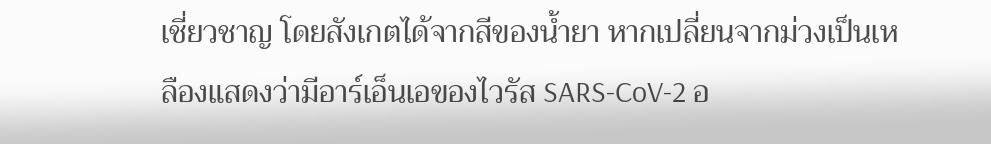เชี่ยวชาญ โดยสังเกตได้จากสีของน้ำยา หากเปลี่ยนจากม่วงเป็นเหลืองแสดงว่ามีอาร์เอ็นเอของไวรัส SARS-CoV-2 อ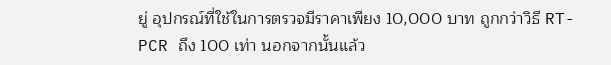ยู่ อุปกรณ์ที่ใช้ในการตรวจมีราคาเพียง 10,000 บาท ถูกกว่าวิธี RT-PCR ถึง 100 เท่า นอกจากนั้นแล้ว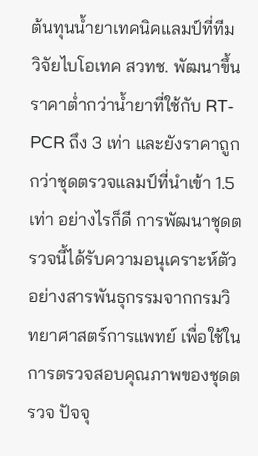ต้นทุนน้ำยาเทคนิคแลมป์ที่ทีมวิจัยไบโอเทค สวทช. พัฒนาขึ้นราคาต่ำกว่าน้ำยาที่ใช้กับ RT-PCR ถึง 3 เท่า และยังราคาถูกกว่าชุดตรวจแลมป์ที่นำเข้า 1.5 เท่า อย่างไรก็ดี การพัฒนาชุดตรวจนี้ได้รับความอนุเคราะห์ตัวอย่างสารพันธุกรรมจากกรมวิทยาศาสตร์การแพทย์ เพื่อใช้ในการตรวจสอบคุณภาพของชุดตรวจ ปัจจุ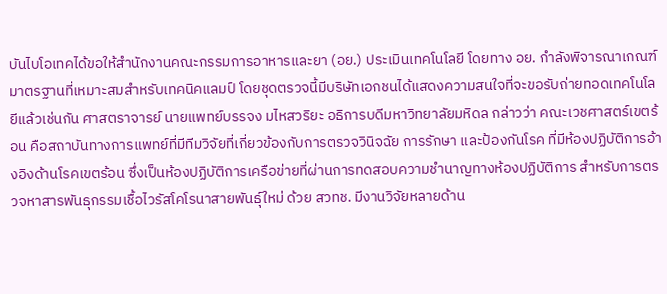บันไบโอเทคได้ขอให้สำนักงานคณะกรรมการอาหารและยา (อย.) ประเมินเทคโนโลยี โดยทาง อย. กำลังพิจารณาเกณฑ์มาตรฐานที่เหมาะสมสำหรับเทคนิคแลมป์ โดยชุดตรวจนี้มีบริษัทเอกชนได้แสดงความสนใจที่จะขอรับถ่ายทอดเทคโนโลยีแล้วเช่นกัน ศาสตราจารย์ นายแพทย์บรรจง มไหสวริยะ อธิการบดีมหาวิทยาลัยมหิดล กล่าวว่า คณะเวชศาสตร์เขตร้อน คือสถาบันทางการแพทย์ที่มีทีมวิจัยที่เกี่ยวข้องกับการตรวจวินิจฉัย การรักษา และป้องกันโรค ที่มีห้องปฏิบัติการอ้างอิงด้านโรคเขตร้อน ซึ่งเป็นห้องปฏิบัติการเครือข่ายที่ผ่านการทดสอบความชำนาญทางห้องปฏิบัติการ สำหรับการตรวจหาสารพันธุกรรมเชื้อไวรัสโคโรนาสายพันธุ์ใหม่ ด้วย สวทช. มีงานวิจัยหลายด้าน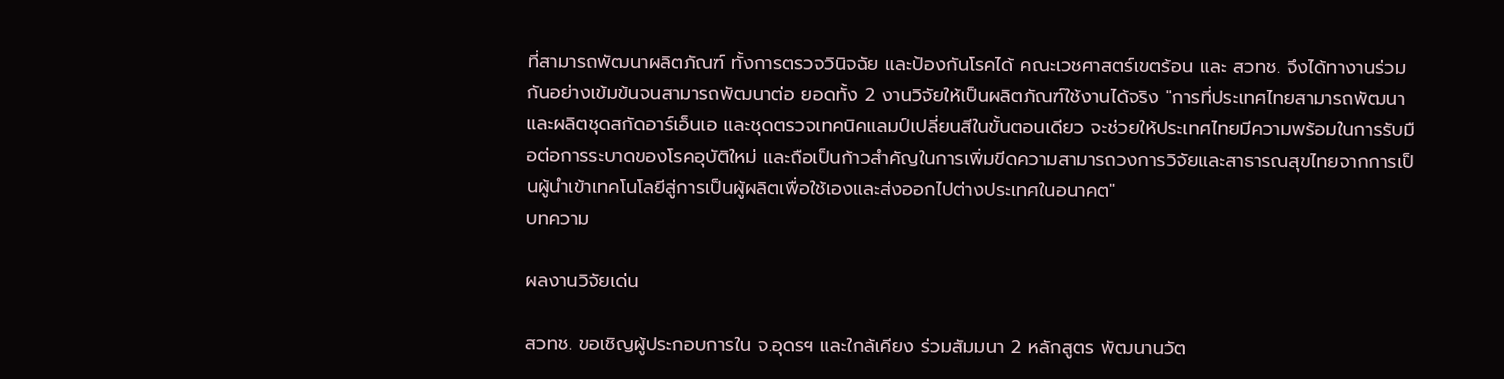ที่สามารถพัฒนาผลิตภัณฑ์ ทั้งการตรวจวินิจฉัย และป้องกันโรคได้ คณะเวชศาสตร์เขตร้อน และ สวทช. จึงได้ทางานร่วมกันอย่างเข้มข้นจนสามารถพัฒนาต่อ ยอดทั้ง 2 งานวิจัยให้เป็นผลิตภัณฑ์ใช้งานได้จริง "การที่ประเทศไทยสามารถพัฒนาและผลิตชุดสกัดอาร์เอ็นเอ และชุดตรวจเทคนิคแลมป์เปลี่ยนสีในขั้นตอนเดียว จะช่วยให้ประเทศไทยมีความพร้อมในการรับมือต่อการระบาดของโรคอุบัติใหม่ และถือเป็นก้าวสำคัญในการเพิ่มขีดความสามารถวงการวิจัยและสาธารณสุขไทยจากการเป็นผู้นำเข้าเทคโนโลยีสู่การเป็นผู้ผลิตเพื่อใช้เองและส่งออกไปต่างประเทศในอนาคต"
บทความ

ผลงานวิจัยเด่น

สวทช. ขอเชิญผู้ประกอบการใน จ.อุดรฯ และใกล้เคียง ร่วมสัมมนา 2 หลักสูตร พัฒนานวัต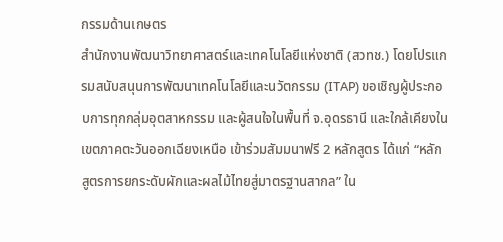กรรมด้านเกษตร
สำนักงานพัฒนาวิทยาศาสตร์และเทคโนโลยีแห่งชาติ (สวทช.) โดยโปรแกรมสนับสนุนการพัฒนาเทคโนโลยีและนวัตกรรม (ITAP) ขอเชิญผู้ประกอบการทุกกลุ่มอุตสาหกรรม และผู้สนใจในพื้นที่ จ.อุดรธานี และใกล้เคียงในเขตภาคตะวันออกเฉียงเหนือ เข้าร่วมสัมมนาฟรี 2 หลักสูตร ได้แก่ “หลักสูตรการยกระดับผักและผลไม้ไทยสู่มาตรฐานสากล” ใน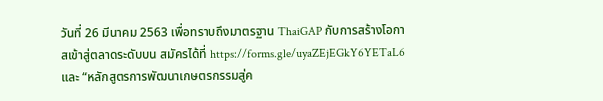วันที่ 26 มีนาคม 2563 เพื่อทราบถึงมาตรฐาน ThaiGAP กับการสร้างโอกาสเข้าสู่ตลาดระดับบน สมัครได้ที่ https://forms.gle/uyaZEjEGkY6YETaL6 และ “หลักสูตรการพัฒนาเกษตรกรรมสู่ค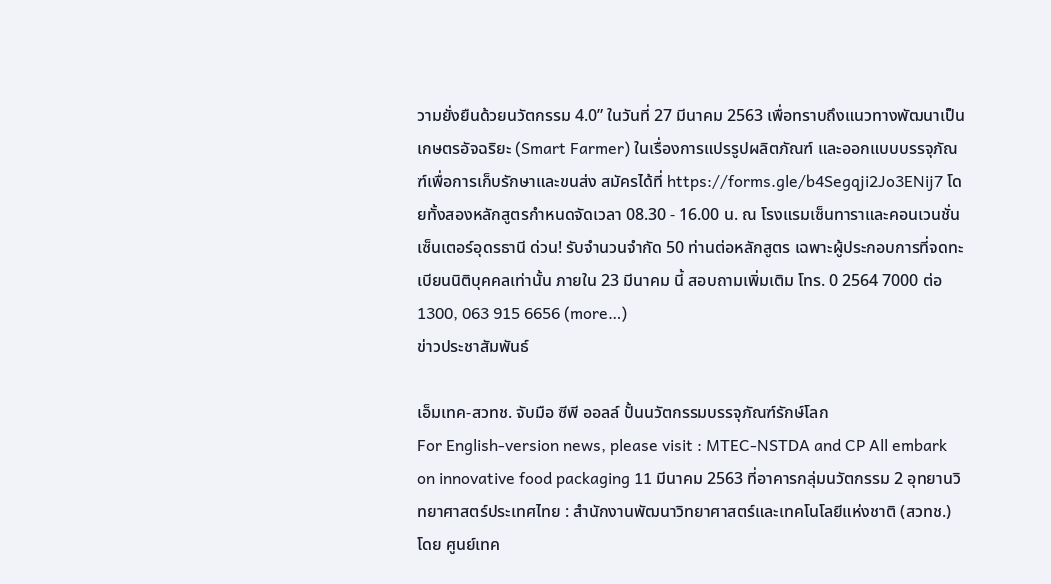วามยั่งยืนด้วยนวัตกรรม 4.0” ในวันที่ 27 มีนาคม 2563 เพื่อทราบถึงแนวทางพัฒนาเป็นเกษตรอัจฉริยะ (Smart Farmer) ในเรื่องการแปรรูปผลิตภัณฑ์ และออกแบบบรรจุภัณฑ์เพื่อการเก็บรักษาและขนส่ง สมัครได้ที่ https://forms.gle/b4Segqji2Jo3ENij7 โดยทั้งสองหลักสูตรกำหนดจัดเวลา 08.30 - 16.00 น. ณ โรงแรมเซ็นทาราและคอนเวนชั่นเซ็นเตอร์อุดรธานี ด่วน! รับจำนวนจำกัด 50 ท่านต่อหลักสูตร เฉพาะผู้ประกอบการที่จดทะเบียนนิติบุคคลเท่านั้น ภายใน 23 มีนาคม นี้ สอบถามเพิ่มเติม โทร. 0 2564 7000 ต่อ 1300, 063 915 6656 (more…)
ข่าวประชาสัมพันธ์

เอ็มเทค-สวทช. จับมือ ซีพี ออลล์ ปั้นนวัตกรรมบรรจุภัณฑ์รักษ์โลก
For English-version news, please visit : MTEC-NSTDA and CP All embark on innovative food packaging 11 มีนาคม 2563 ที่อาคารกลุ่มนวัตกรรม 2 อุทยานวิทยาศาสตร์ประเทศไทย : สำนักงานพัฒนาวิทยาศาสตร์และเทคโนโลยีแห่งชาติ (สวทช.) โดย ศูนย์เทค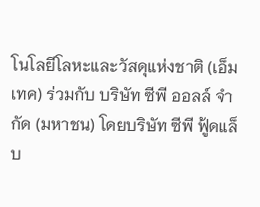โนโลยีโลหะและวัสดุแห่งชาติ (เอ็มเทค) ร่วมกับ บริษัท ซีพี ออลล์ จำกัด (มหาชน) โดยบริษัท ซีพี ฟู้ดแล็บ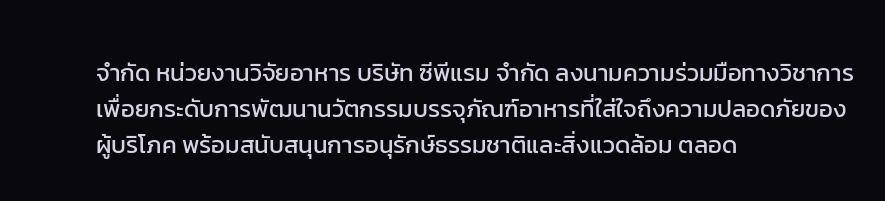จำกัด หน่วยงานวิจัยอาหาร บริษัท ซีพีแรม จำกัด ลงนามความร่วมมือทางวิชาการ เพื่อยกระดับการพัฒนานวัตกรรมบรรจุภัณฑ์อาหารที่ใส่ใจถึงความปลอดภัยของผู้บริโภค พร้อมสนับสนุนการอนุรักษ์ธรรมชาติและสิ่งแวดล้อม ตลอด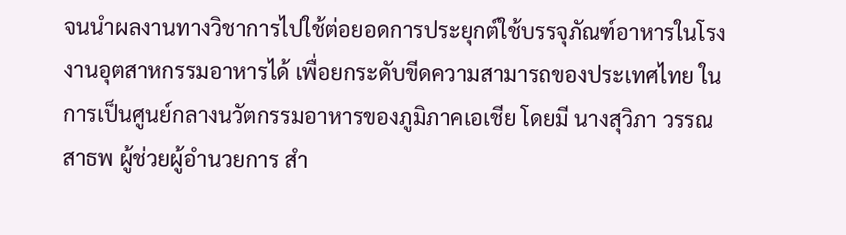จนนำผลงานทางวิชาการไปใช้ต่อยอดการประยุกต์ใช้บรรจุภัณฑ์อาหารในโรงงานอุตสาหกรรมอาหารได้ เพื่อยกระดับขีดความสามารถของประเทศไทย ในการเป็นศูนย์กลางนวัตกรรมอาหารของภูมิภาคเอเชีย โดยมี นางสุวิภา วรรณสาธพ ผู้ช่วยผู้อำนวยการ สำ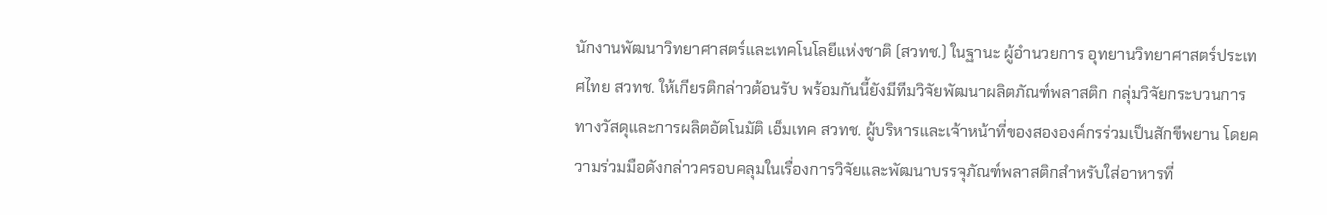นักงานพัฒนาวิทยาศาสตร์และเทคโนโลยีแห่งชาติ (สวทช.) ในฐานะ ผู้อำนวยการ อุทยานวิทยาศาสตร์ประเทศไทย สวทช. ให้เกียรติกล่าวต้อนรับ พร้อมกันนี้ยังมีทีมวิจัยพัฒนาผลิตภัณฑ์พลาสติก กลุ่มวิจัยกระบวนการทางวัสดุและการผลิตอัตโนมัติ เอ็มเทค สวทช. ผู้บริหารและเจ้าหน้าที่ของสององค์กรร่วมเป็นสักขีพยาน โดยความร่วมมือดังกล่าวครอบคลุมในเรื่องการวิจัยและพัฒนาบรรจุภัณฑ์พลาสติกสำหรับใส่อาหารที่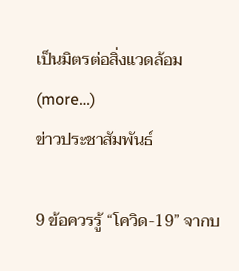เป็นมิตรต่อสิ่งแวดล้อม (more…)
ข่าวประชาสัมพันธ์

9 ข้อควรรู้ “โควิด-19” จากบ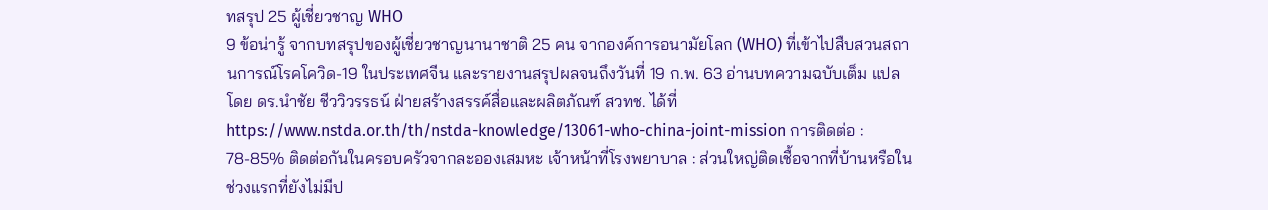ทสรุป 25 ผู้เชี่ยวชาญ WHO
9 ข้อน่ารู้ จากบทสรุปของผู้เชี่ยวชาญนานาชาติ 25 คน จากองค์การอนามัยโลก (WHO) ที่เข้าไปสืบสวนสถานการณ์โรคโควิด-19 ในประเทศจีน และรายงานสรุปผลจนถึงวันที่ 19 ก.พ. 63 อ่านบทความฉบับเต็ม แปลโดย ดร.นำชัย ชีววิวรรธน์ ฝ่ายสร้างสรรค์สื่อและผลิตภัณฑ์ สวทช. ได้ที่ https://www.nstda.or.th/th/nstda-knowledge/13061-who-china-joint-mission การติดต่อ : 78-85% ติดต่อกันในครอบครัวจากละอองเสมหะ เจ้าหน้าที่โรงพยาบาล : ส่วนใหญ่ติดเชื้อจากที่บ้านหรือในช่วงแรกที่ยังไม่มีป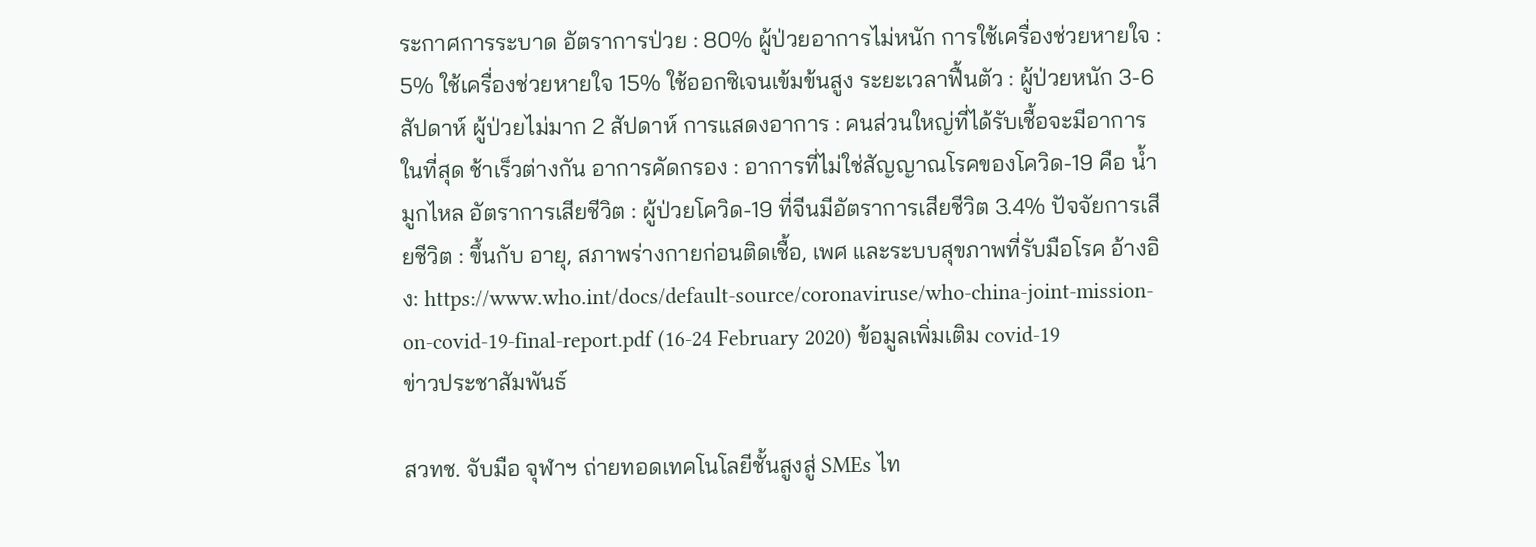ระกาศการระบาด อัตราการป่วย : 80% ผู้ป่วยอาการไม่หนัก การใช้เครื่องช่วยหายใจ : 5% ใช้เครื่องช่วยหายใจ 15% ใช้ออกซิเจนเข้มข้นสูง ระยะเวลาฟื้นตัว : ผู้ป่วยหนัก 3-6 สัปดาห์ ผู้ป่วยไม่มาก 2 สัปดาห์ การแสดงอาการ : คนส่วนใหญ่ที่ได้รับเชื้อจะมีอาการในที่สุด ช้าเร็วต่างกัน อาการคัดกรอง : อาการที่ไม่ใช่สัญญาณโรคของโควิด-19 คือ น้ำมูกไหล อัตราการเสียชีวิต : ผู้ป่วยโควิด-19 ที่จีนมีอัตราการเสียชีวิต 3.4% ปัจจัยการเสียชีวิต : ขึ้นกับ อายุ, สภาพร่างกายก่อนติดเชื้อ, เพศ และระบบสุขภาพที่รับมือโรค อ้างอิง: https://www.who.int/docs/default-source/coronaviruse/who-china-joint-mission-on-covid-19-final-report.pdf (16-24 February 2020) ข้อมูลเพิ่มเติม covid-19
ข่าวประชาสัมพันธ์

สวทช. จับมือ จุฬาฯ ถ่ายทอดเทคโนโลยีชั้นสูงสู่ SMEs ไท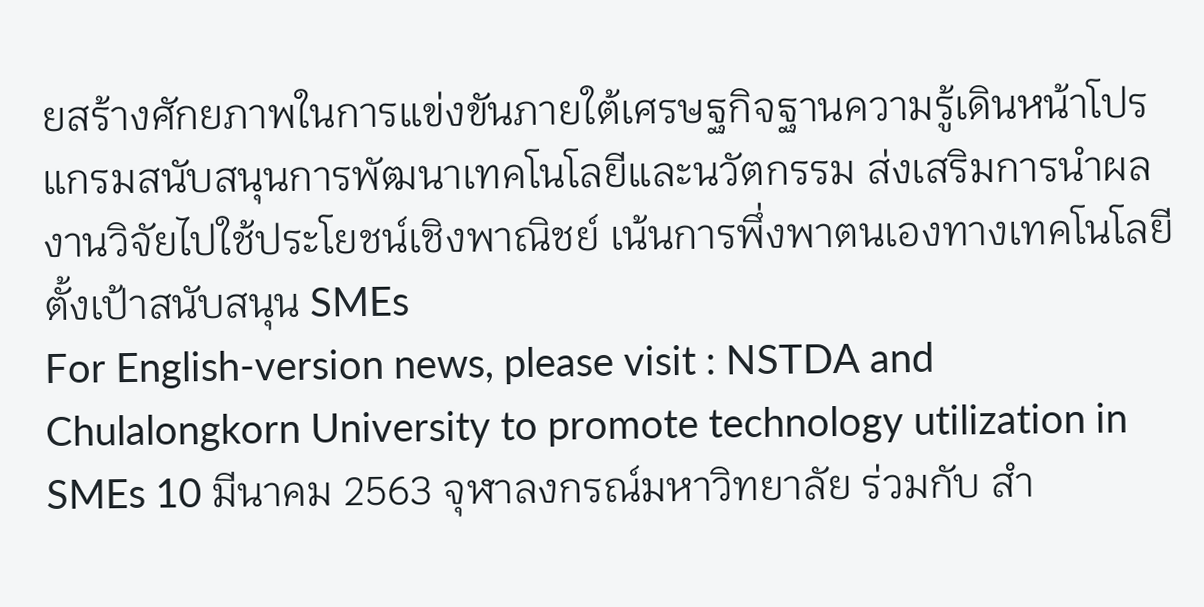ยสร้างศักยภาพในการแข่งขันภายใต้เศรษฐกิจฐานความรู้เดินหน้าโปรแกรมสนับสนุนการพัฒนาเทคโนโลยีและนวัตกรรม ส่งเสริมการนำผลงานวิจัยไปใช้ประโยชน์เชิงพาณิชย์ เน้นการพึ่งพาตนเองทางเทคโนโลยี ตั้งเป้าสนับสนุน SMEs
For English-version news, please visit : NSTDA and Chulalongkorn University to promote technology utilization in SMEs 10 มีนาคม 2563 จุฬาลงกรณ์มหาวิทยาลัย ร่วมกับ สำ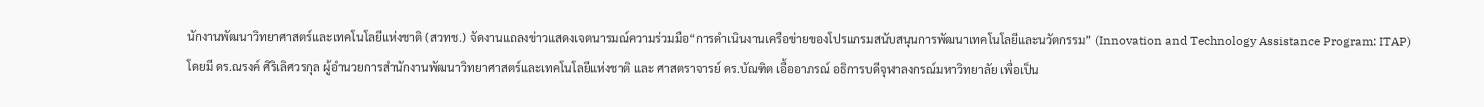นักงานพัฒนาวิทยาศาสตร์และเทคโนโลยีแห่งชาติ (สวทช.) จัดงานแถลงข่าวแสดงเจตนารมณ์ความร่วมมือ“การดำเนินงานเครือข่ายของโปรแกรมสนับสนุนการพัฒนาเทคโนโลยีและนวัตกรรม” (Innovation and Technology Assistance Program: ITAP) โดยมี ดร.ณรงค์ ศิริเลิศวรกุล ผู้อำนวยการสำนักงานพัฒนาวิทยาศาสตร์และเทคโนโลยีแห่งชาติ และ ศาสตราจารย์ ดร.บัณฑิต เอื้ออาภรณ์ อธิการบดีจุฬาลงกรณ์มหาวิทยาลัย เพื่อเป็น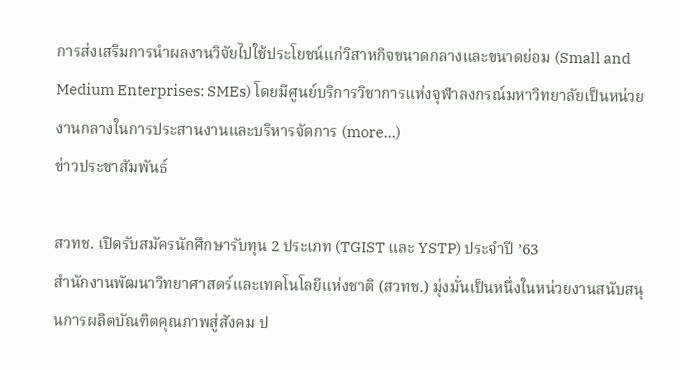การส่งเสริมการนำผลงานวิจัยไปใช้ประโยชน์แก่วิสาหกิจขนาดกลางและขนาดย่อม (Small and Medium Enterprises: SMEs) โดยมีศูนย์บริการวิชาการแห่งจุฬาลงกรณ์มหาวิทยาลัยเป็นหน่วยงานกลางในการประสานงานและบริหารจัดการ (more…)
ข่าวประชาสัมพันธ์

สวทช. เปิดรับสมัครนักศึกษารับทุน 2 ประเภท (TGIST และ YSTP) ประจำปี ’63
สำนักงานพัฒนาวิทยาศาสตร์และเทคโนโลยีแห่งชาติ (สวทช.) มุ่งมั่นเป็นหนึ่งในหน่วยงานสนับสนุนการผลิตบัณฑิตคุณภาพสู่สังคม ป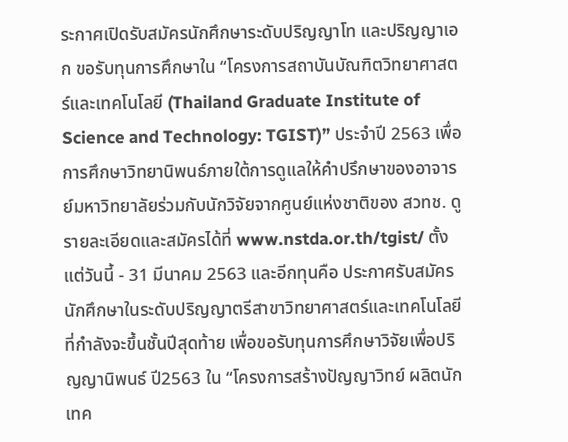ระกาศเปิดรับสมัครนักศึกษาระดับปริญญาโท และปริญญาเอก ขอรับทุนการศึกษาใน “โครงการสถาบันบัณฑิตวิทยาศาสตร์และเทคโนโลยี (Thailand Graduate Institute of Science and Technology: TGIST)” ประจำปี 2563 เพื่อการศึกษาวิทยานิพนธ์ภายใต้การดูแลให้คำปรึกษาของอาจารย์มหาวิทยาลัยร่วมกับนักวิจัยจากศูนย์แห่งชาติของ สวทช. ดูรายละเอียดและสมัครได้ที่ www.nstda.or.th/tgist/ ตั้งแต่วันนี้ - 31 มีนาคม 2563 และอีกทุนคือ ประกาศรับสมัครนักศึกษาในระดับปริญญาตรีสาขาวิทยาศาสตร์และเทคโนโลยีที่กำลังจะขึ้นชั้นปีสุดท้าย เพื่อขอรับทุนการศึกษาวิจัยเพื่อปริญญานิพนธ์ ปี2563 ใน “โครงการสร้างปัญญาวิทย์ ผลิตนักเทค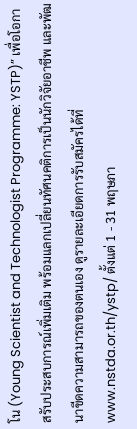โน (Young Scientist and Technologist Programme: YSTP)” เพื่อโอกาสรับประสบการณ์เพิ่มเติม พร้อมแลกเปลี่ยนทัศนคติการเป็นนักวิจัยอาชีพ และพัฒนาขีดความสามารถของตนเอง ดูรายละเอียดการรับสมัครได้ที่ www.nstda.or.th/ystp/ ตั้งแต่ 1 - 31 พฤษภา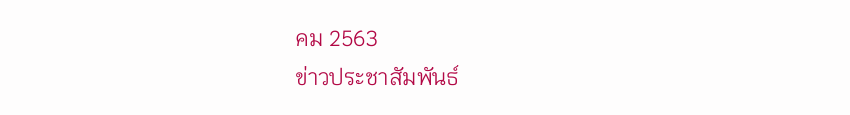คม 2563
ข่าวประชาสัมพันธ์